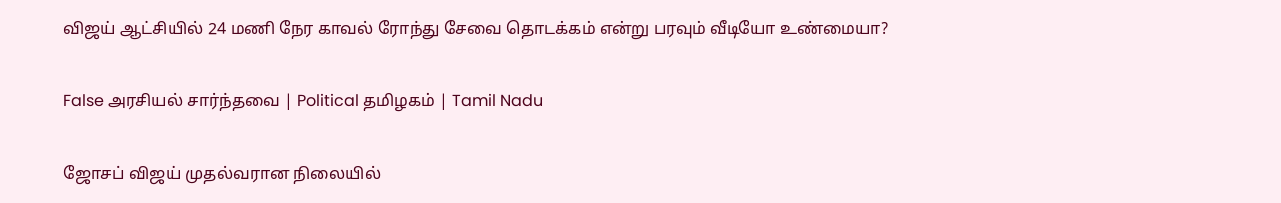விஜய் ஆட்சியில் 24 மணி நேர காவல் ரோந்து சேவை தொடக்கம் என்று பரவும் வீடியோ உண்மையா?

False அரசியல் சார்ந்தவை | Political தமிழகம் | Tamil Nadu

ஜோசப் விஜய் முதல்வரான நிலையில்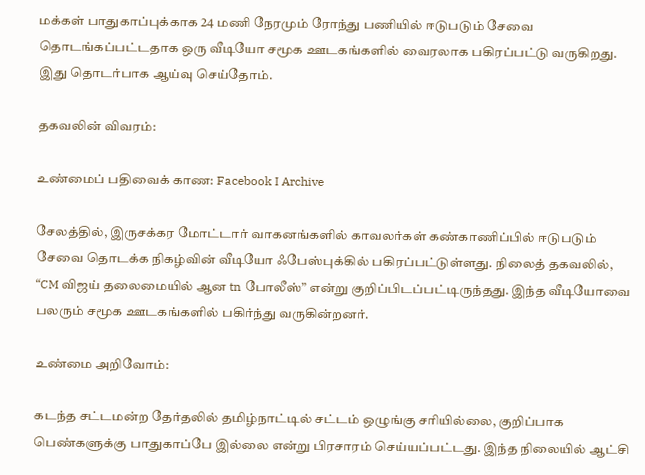மக்கள் பாதுகாப்புக்காக 24 மணி நேரமும் ரோந்து பணியில் ஈடுபடும் சேவை தொடங்கப்பட்டதாக ஒரு வீடியோ சமூக ஊடகங்களில் வைரலாக பகிரப்பட்டு வருகிறது. இது தொடர்பாக ஆய்வு செய்தோம்.

தகவலின் விவரம்:

உண்மைப் பதிவைக் காண: Facebook I Archive

சேலத்தில், இருசக்கர மோட்டார் வாகனங்களில் காவலர்கள் கண்காணிப்பில் ஈடுபடும் சேவை தொடக்க நிகழ்வின் வீடியோ ஃபேஸ்புக்கில் பகிரப்பட்டுள்ளது. நிலைத் தகவலில், “CM விஜய் தலைமையில் ஆன tn போலீஸ்” என்று குறிப்பிடப்பட்டிருந்தது. இந்த வீடியோவை பலரும் சமூக ஊடகங்களில் பகிர்ந்து வருகின்றனர்.

உண்மை அறிவோம்:

கடந்த சட்டமன்ற தேர்தலில் தமிழ்நாட்டில் சட்டம் ஒழுங்கு சரியில்லை, குறிப்பாக பெண்களுக்கு பாதுகாப்பே இல்லை என்று பிரசாரம் செய்யப்பட்டது. இந்த நிலையில் ஆட்சி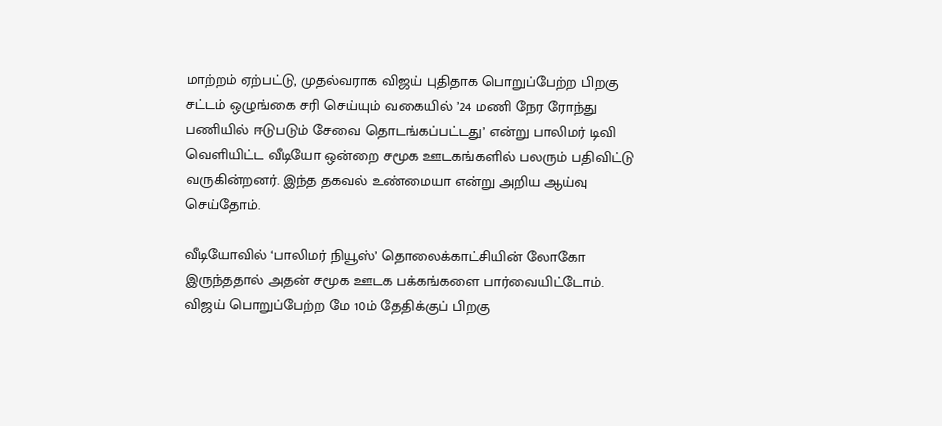மாற்றம் ஏற்பட்டு, முதல்வராக விஜய் புதிதாக பொறுப்பேற்ற பிறகு சட்டம் ஒழுங்கை சரி செய்யும் வகையில் ’24 மணி நேர ரோந்து பணியில் ஈடுபடும் சேவை தொடங்கப்பட்டது’ என்று பாலிமர் டிவி வெளியிட்ட வீடியோ ஒன்றை சமூக ஊடகங்களில் பலரும் பதிவிட்டு வருகின்றனர். இந்த தகவல் உண்மையா என்று அறிய ஆய்வு செய்தோம்.

வீடியோவில் ‘பாலிமர் நியூஸ்’ தொலைக்காட்சியின் லோகோ இருந்ததால் அதன் சமூக ஊடக பக்கங்களை பார்வையிட்டோம். விஜய் பொறுப்பேற்ற மே 10ம் தேதிக்குப் பிறகு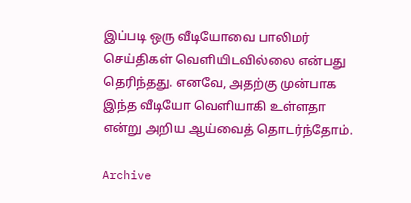இப்படி ஒரு வீடியோவை பாலிமர் செய்திகள் வெளியிடவில்லை என்பது தெரிந்தது. எனவே, அதற்கு முன்பாக இந்த வீடியோ வெளியாகி உள்ளதா என்று அறிய ஆய்வைத் தொடர்ந்தோம்.

Archive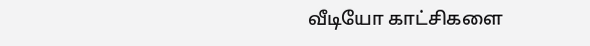வீடியோ காட்சிகளை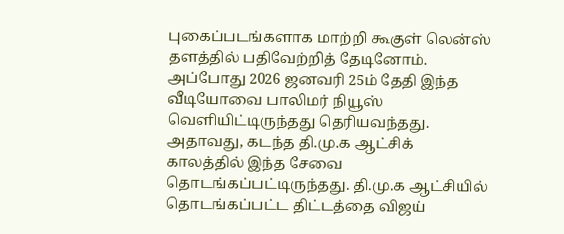புகைப்படங்களாக மாற்றி கூகுள் லென்ஸ் தளத்தில் பதிவேற்றித் தேடினோம். அப்போது 2026 ஜனவரி 25ம் தேதி இந்த வீடியோவை பாலிமர் நியூஸ் வெளியிட்டிருந்தது தெரியவந்தது. அதாவது, கடந்த தி.மு.க ஆட்சிக் காலத்தில் இந்த சேவை தொடங்கப்பட்டிருந்தது. தி.மு.க ஆட்சியில் தொடங்கப்பட்ட திட்டத்தை விஜய்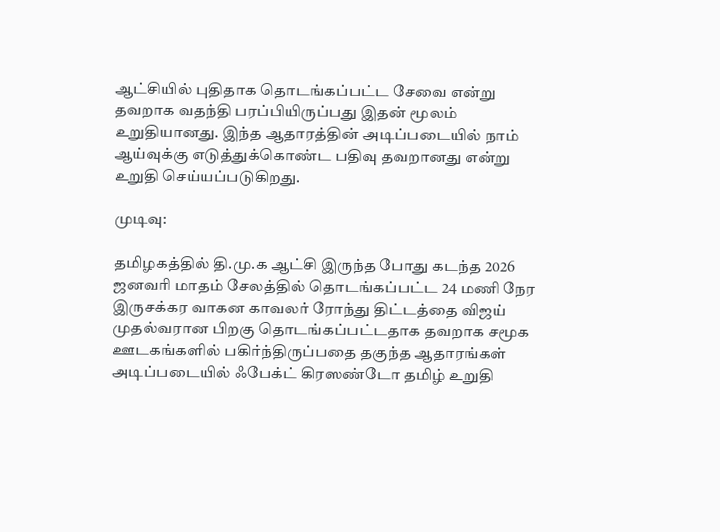ஆட்சியில் புதிதாக தொடங்கப்பட்ட சேவை என்று தவறாக வதந்தி பரப்பியிருப்பது இதன் மூலம் உறுதியானது. இந்த ஆதாரத்தின் அடிப்படையில் நாம் ஆய்வுக்கு எடுத்துக்கொண்ட பதிவு தவறானது என்று உறுதி செய்யப்படுகிறது.

முடிவு:

தமிழகத்தில் தி.மு.க ஆட்சி இருந்த போது கடந்த 2026 ஜனவரி மாதம் சேலத்தில் தொடங்கப்பட்ட 24 மணி நேர இருசக்கர வாகன காவலர் ரோந்து திட்டத்தை விஜய் முதல்வரான பிறகு தொடங்கப்பட்டதாக தவறாக சமூக ஊடகங்களில் பகிர்ந்திருப்பதை தகுந்த ஆதாரங்கள் அடிப்படையில் ஃபேக்ட் கிரஸண்டோ தமிழ் உறுதி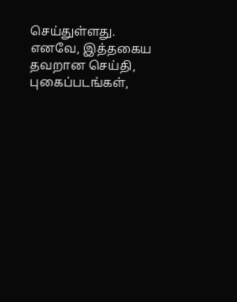செய்துள்ளது. எனவே, இத்தகைய தவறான செய்தி, புகைப்படங்கள்,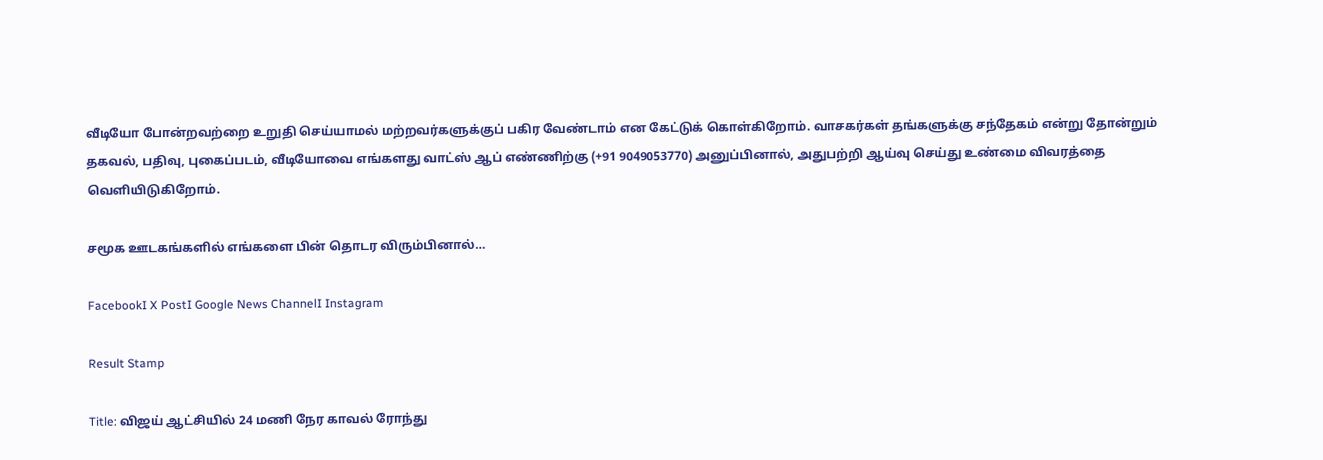வீடியோ போன்றவற்றை உறுதி செய்யாமல் மற்றவர்களுக்குப் பகிர வேண்டாம் என கேட்டுக் கொள்கிறோம். வாசகர்கள் தங்களுக்கு சந்தேகம் என்று தோன்றும் தகவல், பதிவு, புகைப்படம், வீடியோவை எங்களது வாட்ஸ் ஆப் எண்ணிற்கு (+91 9049053770) அனுப்பினால், அதுபற்றி ஆய்வு செய்து உண்மை விவரத்தை வெளியிடுகிறோம்.

சமூக ஊடகங்களில் எங்களை பின் தொடர விரும்பினால்…

FacebookI X PostI Google News ChannelI Instagram

Result Stamp

Title: விஜய் ஆட்சியில் 24 மணி நேர காவல் ரோந்து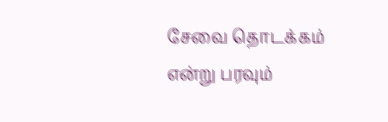சேவை தொடக்கம் என்று பரவும்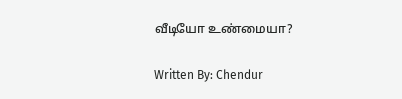வீடியோ உண்மையா?

Written By: Chendur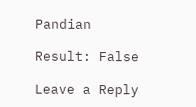Pandian

Result: False

Leave a Reply